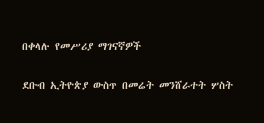በቀላሉ የመሥሪያ ማገናኛዎች

ደቡብ ኢትዮጵያ ውስጥ በመሬት መንሸራተት ሦስት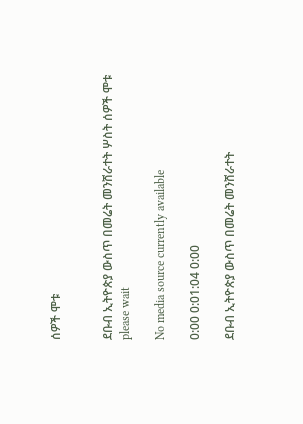ሰዎች ሞቱ


ደቡብ ኢትዮጵያ ውስጥ በመሬት መንሸራተት ሦስት ሰዎች ሞቱ
please wait

No media source currently available

0:00 0:01:04 0:00

ደቡብ ኢትዮጵያ ውስጥ በመሬት መንሸራተት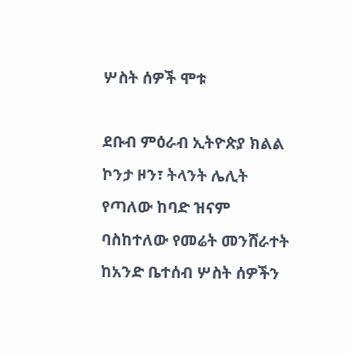ሦስት ሰዎች ሞቱ

ደቡብ ምዕራብ ኢትዮጵያ ክልል ኮንታ ዞን፣ ትላንት ሌሊት የጣለው ከባድ ዝናም ባስከተለው የመሬት መንሸራተት ከአንድ ቤተሰብ ሦስት ሰዎችን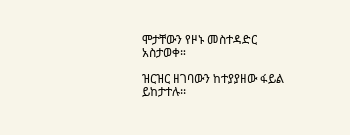ሞታቸውን የዞኑ መስተዳድር አስታወቀ።

ዝርዝር ዘገባውን ከተያያዘው ፋይል ይከታተሉ፡፡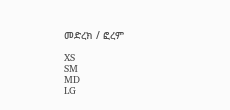መድረክ / ፎረም

XS
SM
MD
LG